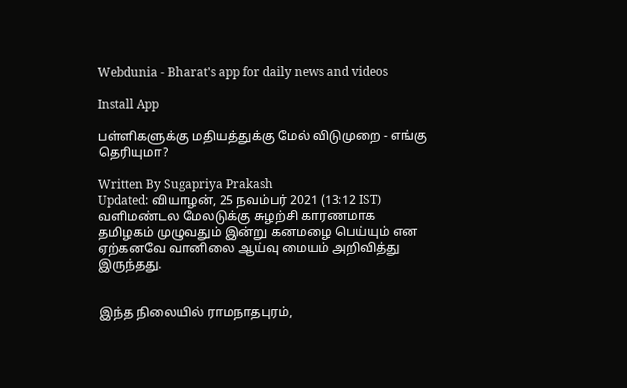Webdunia - Bharat's app for daily news and videos

Install App

பள்ளிகளுக்கு மதியத்துக்கு மேல் விடுமுறை - எங்கு தெரியுமா?

Written By Sugapriya Prakash
Updated: வியாழன், 25 நவம்பர் 2021 (13:12 IST)
வளிமண்டல மேலடுக்கு சுழற்சி காரணமாக தமிழகம் முழுவதும் இன்று கனமழை பெய்யும் என ஏற்கனவே வானிலை ஆய்வு மையம் அறிவித்து இருந்தது.


இந்த நிலையில் ராமநாதபுரம்,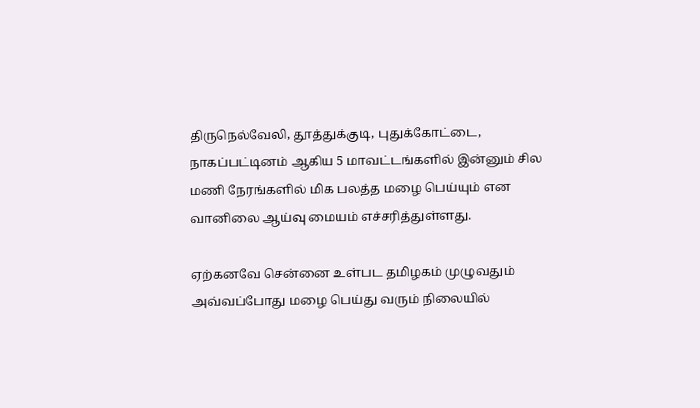திருநெல்வேலி, தூத்துக்குடி, புதுக்கோட்டை, நாகப்பட்டினம் ஆகிய 5 மாவட்டங்களில் இன்னும் சில மணி நேரங்களில் மிக பலத்த மழை பெய்யும் என வானிலை ஆய்வு மையம் எச்சரித்துள்ளது.

ஏற்கனவே சென்னை உள்பட தமிழகம் முழுவதும் அவ்வப்போது மழை பெய்து வரும் நிலையில்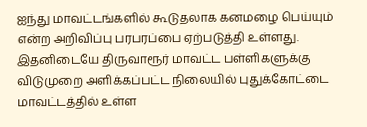ஐந்து மாவட்டங்களில் கூடுதலாக கனமழை பெய்யும் என்ற அறிவிப்பு பரபரப்பை ஏற்படுத்தி உள்ளது. இதனிடையே திருவாரூர் மாவட்ட பள்ளிகளுக்கு விடுமுறை அளிக்கப்பட்ட நிலையில் புதுக்கோட்டை மாவட்டத்தில் உள்ள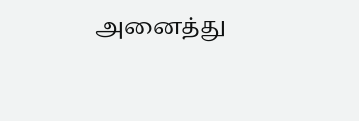அனைத்து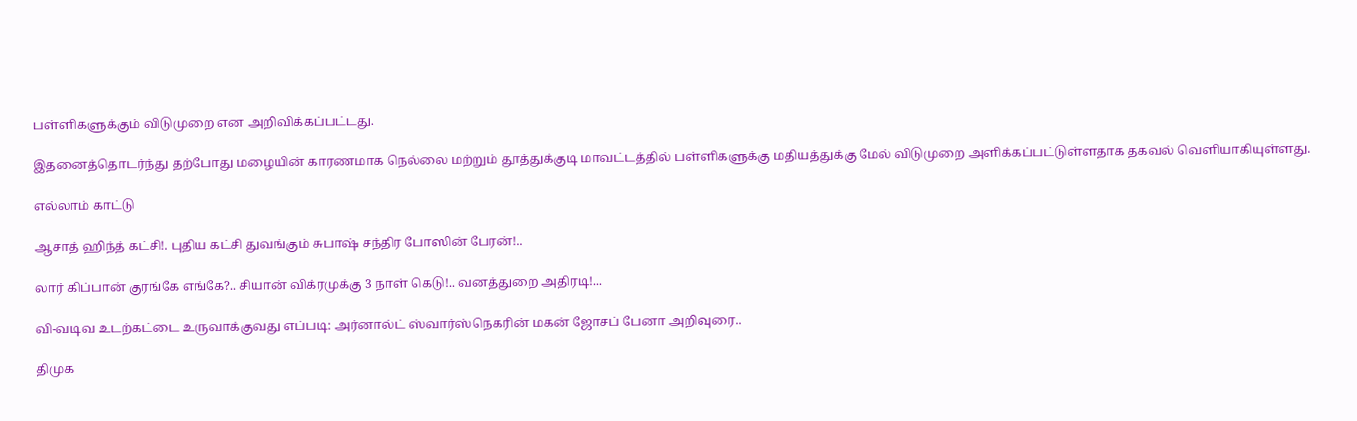பள்ளிகளுக்கும் விடுமுறை என அறிவிக்கப்பட்டது.

இதனைத்தொடர்ந்து தற்போது மழையின் காரணமாக நெல்லை மற்றும் தூத்துக்குடி மாவட்டத்தில் பள்ளிகளுக்கு மதியத்துக்கு மேல் விடுமுறை அளிக்கப்பட்டுள்ளதாக தகவல் வெளியாகியுள்ளது.

எல்லாம் காட்டு

ஆசாத் ஹிந்த் கட்சி!. புதிய கட்சி துவங்கும் சுபாஷ் சந்திர போஸின் பேரன்!..

லார் கிப்பான் குரங்கே எங்கே?.. சியான் விக்ரமுக்கு 3 நாள் கெடு!.. வனத்துறை அதிரடி!...

வி-வடிவ உடற்கட்டை உருவாக்குவது எப்படி: அர்னால்ட் ஸ்வார்ஸ்நெகரின் மகன் ஜோசப் பேனா அறிவுரை..

திமுக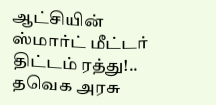ஆட்சியின் ஸ்மார்ட் மீட்டர் திட்டம் ரத்து!.. தவெக அரசு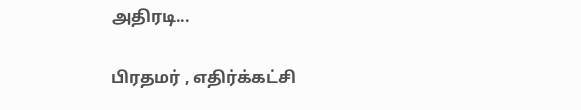அதிரடி...

பிரதமர் , எதிர்க்கட்சி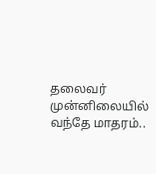தலைவர் முன்னிலையில் வந்தே மாதரம்..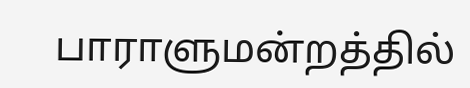பாராளுமன்றத்தில்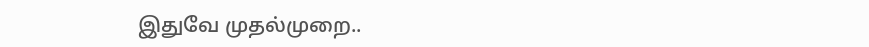இதுவே முதல்முறை..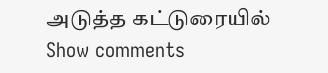அடுத்த கட்டுரையில்
Show comments